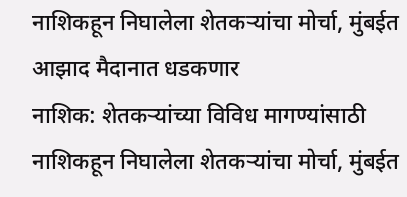नाशिकहून निघालेला शेतकऱ्यांचा मोर्चा, मुंबईत आझाद मैदानात धडकणार
नाशिक: शेतकऱ्यांच्या विविध मागण्यांसाठी नाशिकहून निघालेला शेतकऱ्यांचा मोर्चा, मुंबईत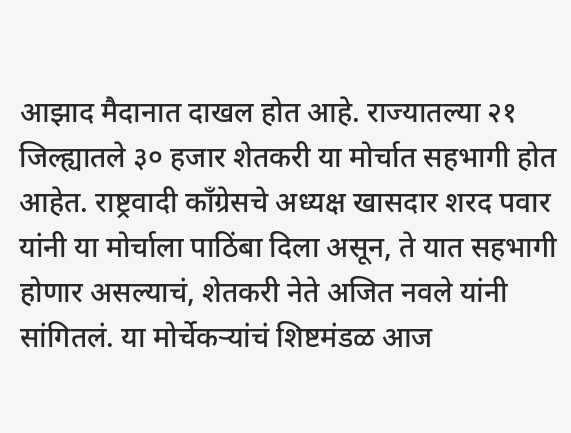आझाद मैदानात दाखल होत आहे. राज्यातल्या २१ जिल्ह्यातले ३० हजार शेतकरी या मोर्चात सहभागी होत आहेत. राष्ट्रवादी काँग्रेसचे अध्यक्ष खासदार शरद पवार यांनी या मोर्चाला पाठिंबा दिला असून, ते यात सहभागी होणार असल्याचं, शेतकरी नेते अजित नवले यांनी सांगितलं. या मोर्चेकऱ्यांचं शिष्टमंडळ आज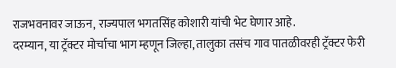राजभवनावर जाऊन, राज्यपाल भगतसिंह कोशारी यांची भेट घेणार आहे.
दरम्यान, या ट्रॅक्टर मोर्चाचा भाग म्हणून जिल्हा, तालुका तसंच गाव पातळीवरही ट्रॅक्टर फेरी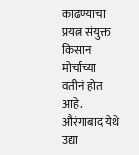काढण्याचा प्रयत्न संयुक्त किसान मोर्चाच्या वतीनं होत आहे. औरंगाबाद येथे उद्या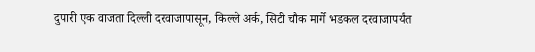दुपारी एक वाजता दिल्ली दरवाजापासून, किल्ले अर्क, सिटी चौक मार्गे भडकल दरवाजापर्यंत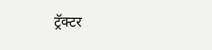ट्रॅक्टर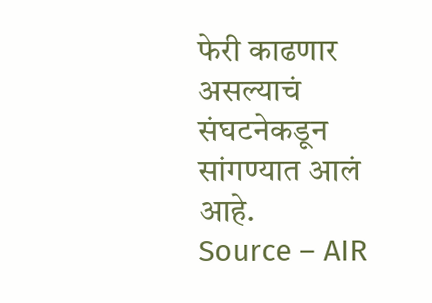फेरी काढणार असल्याचं संघटनेकडून सांगण्यात आलं आहे.
Source – AIR